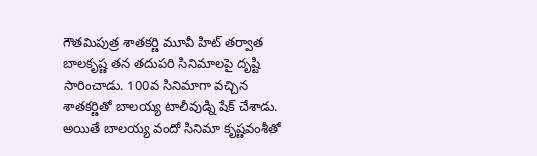గౌతమిపుత్ర శాతకర్ణి మూవీ హిట్ తర్వాత బాలకృష్ణ తన తదుపరి సినిమాలపై దృష్టి సారించాడు. 100వ సినిమాగా వచ్చిన శాతకర్ణితో బాలయ్య టాలీవుడ్ని షేక్ చేశాడు. అయితే బాలయ్య వందో సినిమా కృష్ణవంశీతో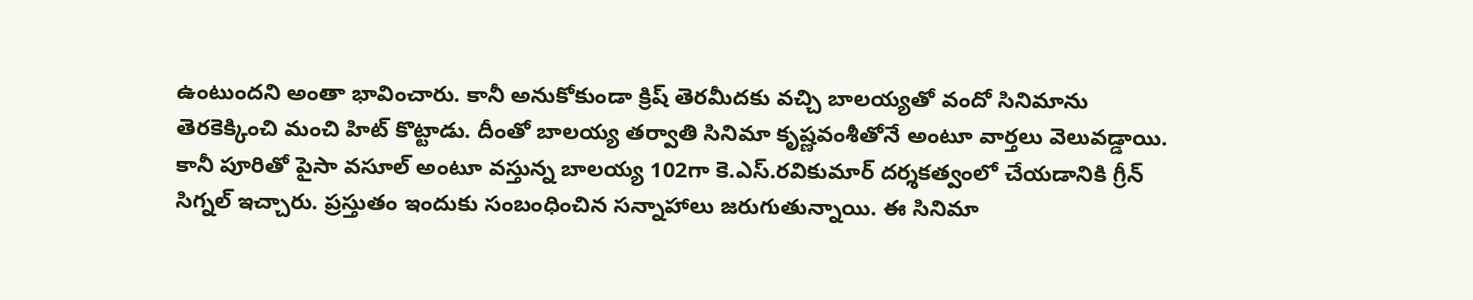ఉంటుందని అంతా భావించారు. కానీ అనుకోకుండా క్రిష్ తెరమీదకు వచ్చి బాలయ్యతో వందో సినిమాను తెరకెక్కించి మంచి హిట్ కొట్టాడు. దీంతో బాలయ్య తర్వాతి సినిమా కృష్ణవంశీతోనే అంటూ వార్తలు వెలువడ్డాయి.
కానీ పూరితో పైసా వసూల్ అంటూ వస్తున్న బాలయ్య 102గా కె.ఎస్.రవికుమార్ దర్శకత్వంలో చేయడానికి గ్రీన్ సిగ్నల్ ఇచ్చారు. ప్రస్తుతం ఇందుకు సంబంధించిన సన్నాహాలు జరుగుతున్నాయి. ఈ సినిమా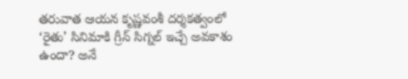తరువాత ఆయన కృష్ణవంశీ దర్శకత్వంలో ‘రైతు’ సినిమాకి గ్రీన్ సిగ్నల్ ఇచ్చే అవకాశం ఉందా? అనే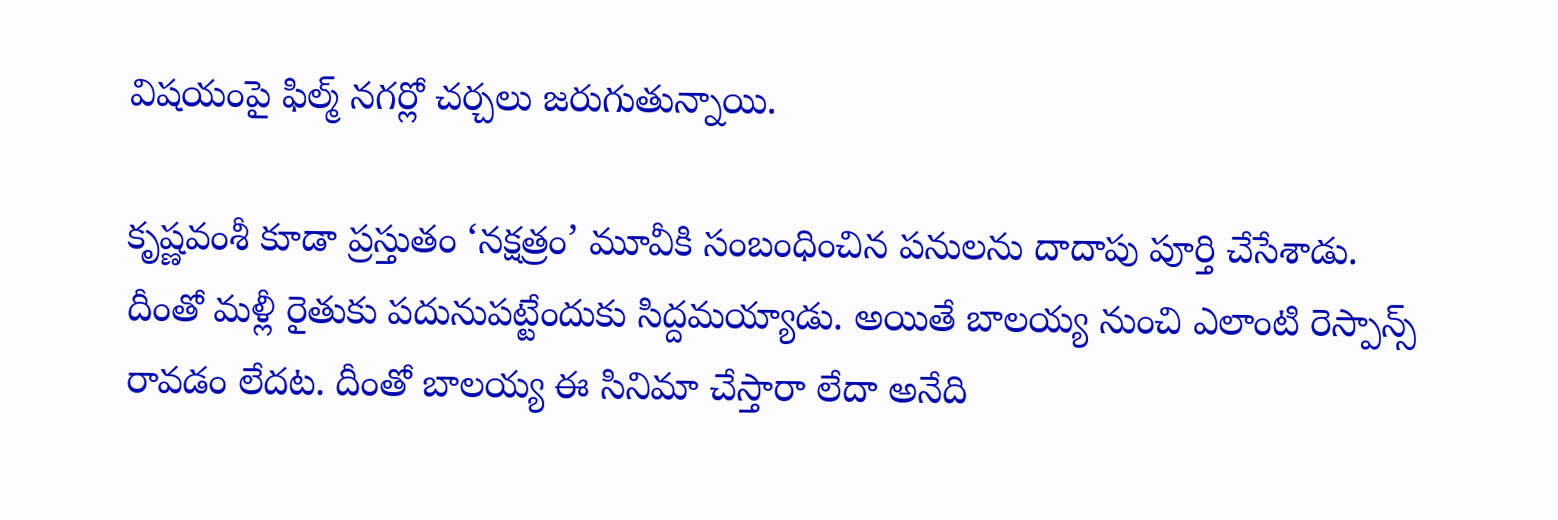విషయంపై ఫిల్మ్ నగర్లో చర్చలు జరుగుతున్నాయి.

కృష్ణవంశీ కూడా ప్రస్తుతం ‘నక్షత్రం’ మూవీకి సంబంధించిన పనులను దాదాపు పూర్తి చేసేశాడు. దీంతో మళ్లీ రైతుకు పదునుపట్టేందుకు సిద్దమయ్యాడు. అయితే బాలయ్య నుంచి ఎలాంటి రెస్పాన్స్ రావడం లేదట. దీంతో బాలయ్య ఈ సినిమా చేస్తారా లేదా అనేది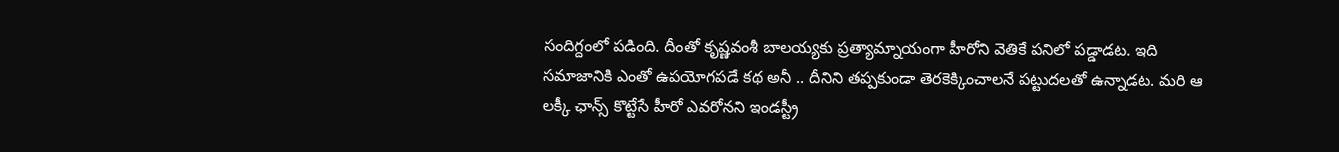సందిగ్దంలో పడింది. దీంతో కృష్ణవంశీ బాలయ్యకు ప్రత్యామ్నాయంగా హీరోని వెతికే పనిలో పడ్డాడట. ఇది సమాజానికి ఎంతో ఉపయోగపడే కథ అనీ .. దీనిని తప్పకుండా తెరకెక్కించాలనే పట్టుదలతో ఉన్నాడట. మరి ఆ లక్కీ ఛాన్స్ కొట్టేసే హీరో ఎవరోనని ఇండస్ట్రీ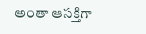అంతా ఆసక్తిగా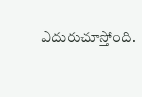ఎదురుచూస్తోంది.